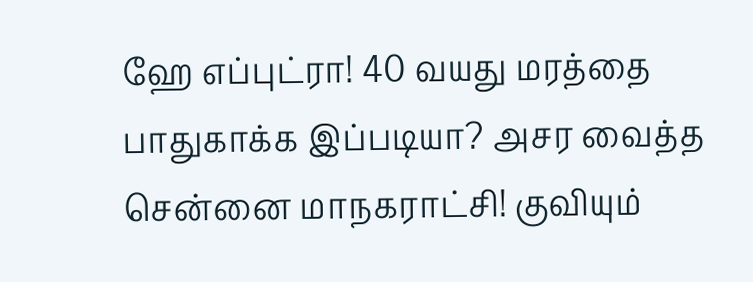ஹே எப்புட்ரா! 40 வயது மரத்தை பாதுகாக்க இப்படியா? அசர வைத்த சென்னை மாநகராட்சி! குவியும்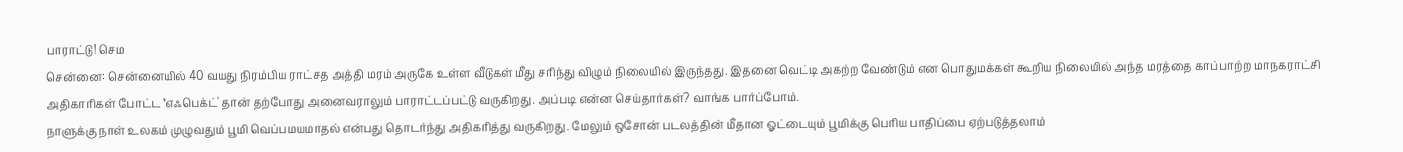பாராட்டு! செம
சென்னை: சென்னையில் 40 வயது நிரம்பிய ராட்சத அத்தி மரம் அருகே உள்ள வீடுகள் மீது சரிந்து விழும் நிலையில் இருந்தது. இதனை வெட்டி அகற்ற வேண்டும் என பொதுமக்கள் கூறிய நிலையில் அந்த மரத்தை காப்பாற்ற மாநகராட்சி அதிகாரிகள் போட்ட ‛எஃபெக்ட்' தான் தற்போது அனைவராலும் பாராட்டப்பட்டு வருகிறது. அப்படி என்ன செய்தார்கள்? வாங்க பார்ப்போம்.
நாளுக்கு நாள் உலகம் முழுவதும் பூமி வெப்பமயமாதல் என்பது தொடர்ந்து அதிகரித்து வருகிறது. மேலும் ஒசோன் படலத்தின் மீதான ஓட்டையும் பூமிக்கு பெரிய பாதிப்பை ஏற்படுத்தலாம்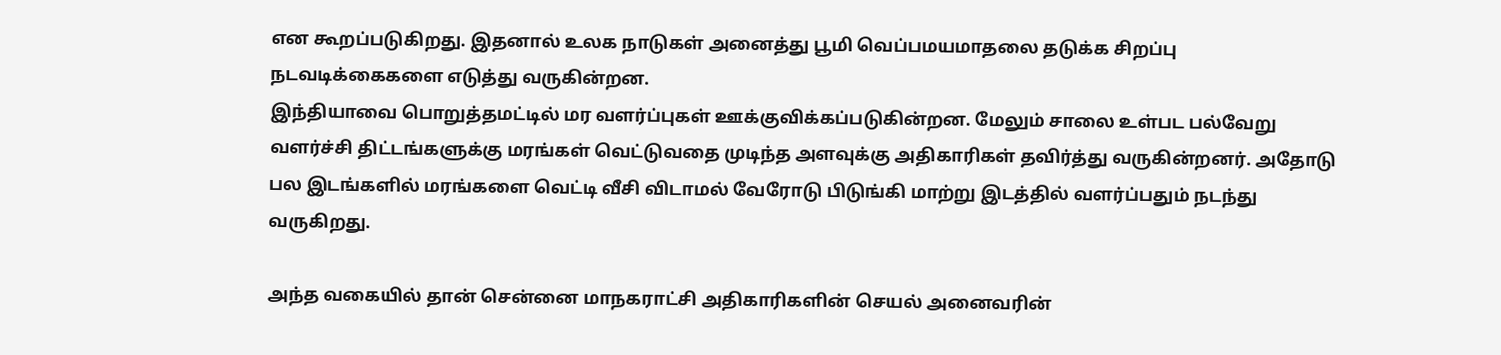என கூறப்படுகிறது. இதனால் உலக நாடுகள் அனைத்து பூமி வெப்பமயமாதலை தடுக்க சிறப்பு நடவடிக்கைகளை எடுத்து வருகின்றன.
இந்தியாவை பொறுத்தமட்டில் மர வளர்ப்புகள் ஊக்குவிக்கப்படுகின்றன. மேலும் சாலை உள்பட பல்வேறு வளர்ச்சி திட்டங்களுக்கு மரங்கள் வெட்டுவதை முடிந்த அளவுக்கு அதிகாரிகள் தவிர்த்து வருகின்றனர். அதோடு பல இடங்களில் மரங்களை வெட்டி வீசி விடாமல் வேரோடு பிடுங்கி மாற்று இடத்தில் வளர்ப்பதும் நடந்து வருகிறது.

அந்த வகையில் தான் சென்னை மாநகராட்சி அதிகாரிகளின் செயல் அனைவரின்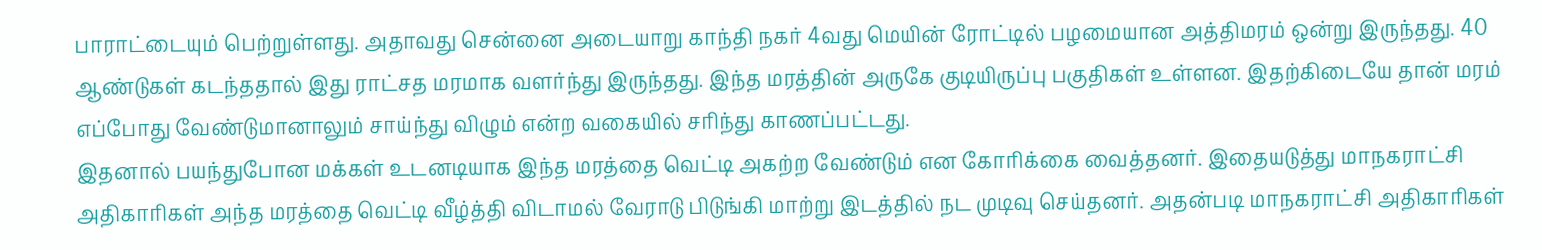பாராட்டையும் பெற்றுள்ளது. அதாவது சென்னை அடையாறு காந்தி நகர் 4வது மெயின் ரோட்டில் பழமையான அத்திமரம் ஒன்று இருந்தது. 40 ஆண்டுகள் கடந்ததால் இது ராட்சத மரமாக வளர்ந்து இருந்தது. இந்த மரத்தின் அருகே குடியிருப்பு பகுதிகள் உள்ளன. இதற்கிடையே தான் மரம் எப்போது வேண்டுமானாலும் சாய்ந்து விழும் என்ற வகையில் சரிந்து காணப்பட்டது.
இதனால் பயந்துபோன மக்கள் உடனடியாக இந்த மரத்தை வெட்டி அகற்ற வேண்டும் என கோரிக்கை வைத்தனர். இதையடுத்து மாநகராட்சி அதிகாரிகள் அந்த மரத்தை வெட்டி வீழ்த்தி விடாமல் வேராடு பிடுங்கி மாற்று இடத்தில் நட முடிவு செய்தனர். அதன்படி மாநகராட்சி அதிகாரிகள்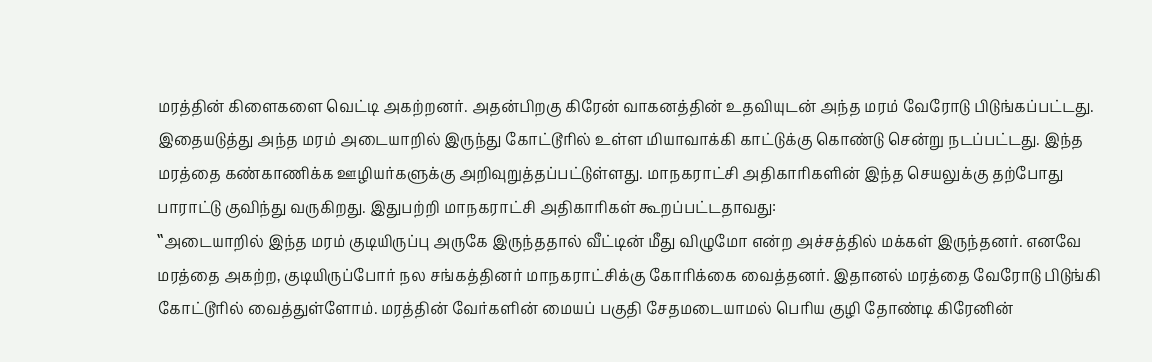மரத்தின் கிளைகளை வெட்டி அகற்றனர். அதன்பிறகு கிரேன் வாகனத்தின் உதவியுடன் அந்த மரம் வேரோடு பிடுங்கப்பட்டது.
இதையடுத்து அந்த மரம் அடையாறில் இருந்து கோட்டூரில் உள்ள மியாவாக்கி காட்டுக்கு கொண்டு சென்று நடப்பட்டது. இந்த மரத்தை கண்காணிக்க ஊழியர்களுக்கு அறிவுறுத்தப்பட்டுள்ளது. மாநகராட்சி அதிகாரிகளின் இந்த செயலுக்கு தற்போது பாராட்டு குவிந்து வருகிறது. இதுபற்றி மாநகராட்சி அதிகாரிகள் கூறப்பட்டதாவது:
‛‛அடையாறில் இந்த மரம் குடியிருப்பு அருகே இருந்ததால் வீட்டின் மீது விழுமோ என்ற அச்சத்தில் மக்கள் இருந்தனர். எனவே மரத்தை அகற்ற, குடியிருப்போர் நல சங்கத்தினர் மாநகராட்சிக்கு கோரிக்கை வைத்தனர். இதானல் மரத்தை வேரோடு பிடுங்கி கோட்டூரில் வைத்துள்ளோம். மரத்தின் வேர்களின் மையப் பகுதி சேதமடையாமல் பெரிய குழி தோண்டி கிரேனின்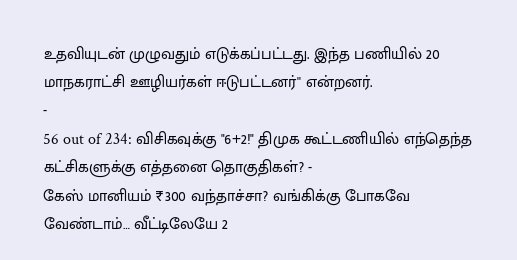உதவியுடன் முழுவதும் எடுக்கப்பட்டது. இந்த பணியில் 20 மாநகராட்சி ஊழியர்கள் ஈடுபட்டனர்'' என்றனர்.
-
56 out of 234: விசிகவுக்கு "6+2!" திமுக கூட்டணியில் எந்தெந்த கட்சிகளுக்கு எத்தனை தொகுதிகள்? -
கேஸ் மானியம் ₹300 வந்தாச்சா? வங்கிக்கு போகவே வேண்டாம்… வீட்டிலேயே 2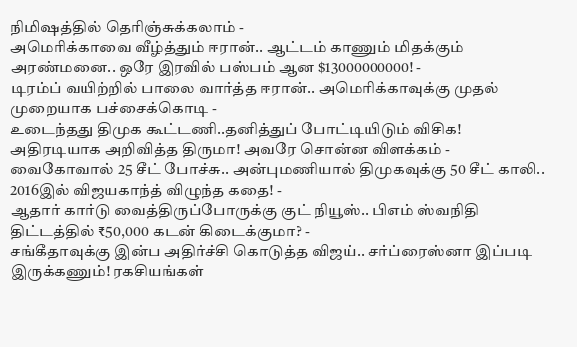நிமிஷத்தில் தெரிஞ்சுக்கலாம் -
அமெரிக்காவை வீழ்த்தும் ஈரான்.. ஆட்டம் காணும் மிதக்கும் அரண்மனை.. ஒரே இரவில் பஸ்பம் ஆன $13000000000! -
டிரம்ப் வயிற்றில் பாலை வார்த்த ஈரான்.. அமெரிக்காவுக்கு முதல் முறையாக பச்சைக்கொடி -
உடைந்தது திமுக கூட்டணி..தனித்துப் போட்டியிடும் விசிக! அதிரடியாக அறிவித்த திருமா! அவரே சொன்ன விளக்கம் -
வைகோவால் 25 சீட் போச்சு.. அன்புமணியால் திமுகவுக்கு 50 சீட் காலி.. 2016இல் விஜயகாந்த் விழுந்த கதை! -
ஆதார் கார்டு வைத்திருப்போருக்கு குட் நியூஸ்.. பிஎம் ஸ்வநிதி திட்டத்தில் ₹50,000 கடன் கிடைக்குமா? -
சங்கீதாவுக்கு இன்ப அதிர்ச்சி கொடுத்த விஜய்.. சர்ப்ரைஸ்னா இப்படி இருக்கணும்! ரகசியங்கள்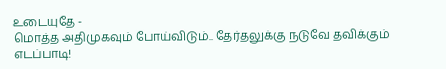உடையுதே -
மொத்த அதிமுகவும் போய்விடும்.. தேர்தலுக்கு நடுவே தவிக்கும் எடப்பாடி!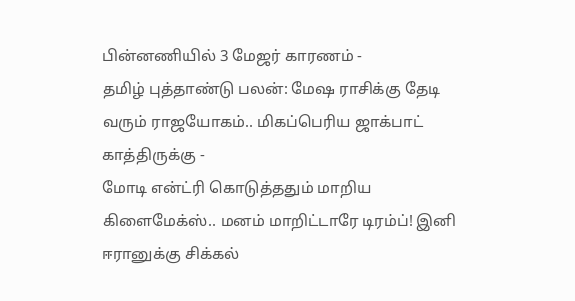பின்னணியில் 3 மேஜர் காரணம் -
தமிழ் புத்தாண்டு பலன்: மேஷ ராசிக்கு தேடி வரும் ராஜயோகம்.. மிகப்பெரிய ஜாக்பாட் காத்திருக்கு -
மோடி என்ட்ரி கொடுத்ததும் மாறிய கிளைமேக்ஸ்.. மனம் மாறிட்டாரே டிரம்ப்! இனி ஈரானுக்கு சிக்கல்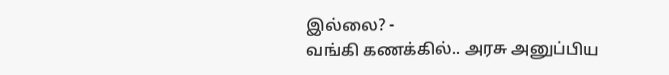இல்லை? -
வங்கி கணக்கில்.. அரசு அனுப்பிய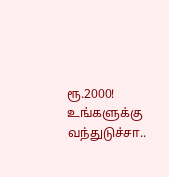ரூ.2000! உங்களுக்கு வந்துடுச்சா..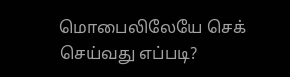மொபைலிலேயே செக் செய்வது எப்படி?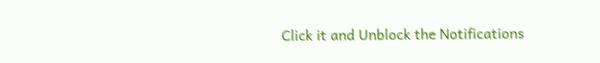Click it and Unblock the Notifications